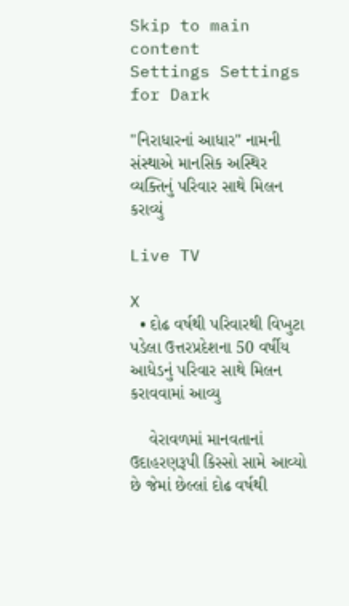Skip to main content
Settings Settings for Dark

"નિરાધારનાં આધાર" નામની સંસ્થાએ માનસિક અસ્થિર વ્યક્તિનું પરિવાર સાથે મિલન કરાવ્યું

Live TV

X
  • દોઢ વર્ષથી પરિવારથી વિખુટા પડેલા ઉત્તરપ્રદેશના 50 વર્ષીય આધેડનું પરિવાર સાથે મિલન કરાવવામાં આવ્યુ

    વેરાવળમાં માનવતાનાં ઉદાહરણરૂપી કિસ્સો સામે આવ્યો છે જેમાં છેલ્લાં દોઢ વર્ષથી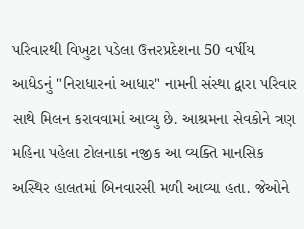પરિવારથી વિખુટા પડેલા ઉત્તરપ્રદેશના 50 વર્ષીય આધેડનું "નિરાધારનાં આધાર" નામની સંસ્થા દ્વારા પરિવાર સાથે મિલન કરાવવામાં આવ્યુ છે. આશ્રમના સેવકોને ત્રણ મહિના પહેલા ટોલનાકા નજીક આ વ્યક્તિ માનસિક અસ્થિર હાલતમાં બિનવારસી મળી આવ્યા હતા. જેઓને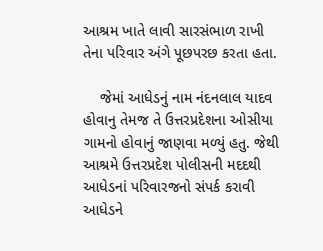આશ્રમ ખાતે લાવી સારસંભાળ રાખી તેના પરિવાર અંગે પૂછપરછ કરતા હતા.

    જેમાં આધેડનું નામ નંદનલાલ યાદવ હોવાનુ તેમજ તે ઉત્તરપ્રદેશના ઓસીયા ગામનો હોવાનું જાણવા મળ્યું હતુ. જેથી આશ્રમે ઉત્તરપ્રદેશ પોલીસની મદદથી આધેડનાં પરિવારજનો સંપર્ક કરાવી આધેડને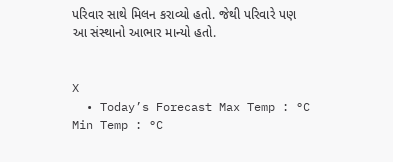પરિવાર સાથે મિલન કરાવ્યો હતો. જેથી પરિવારે પણ આ સંસ્થાનો આભાર માન્યો હતો.


X
  • Today’s Forecast Max Temp : °C Min Temp : °C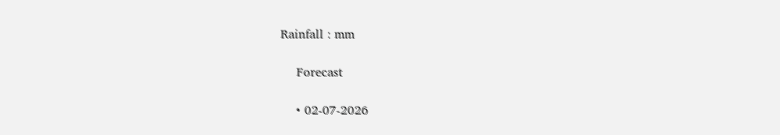Rainfall : mm

    Forecast

    • 02-07-2026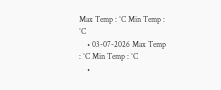Max Temp : °C Min Temp : °C
    • 03-07-2026 Max Temp : °C Min Temp : °C
    •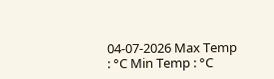04-07-2026 Max Temp : °C Min Temp : °C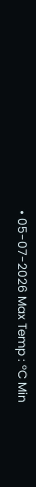• 05-07-2026 Max Temp : °C Min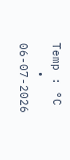Temp : °C
    • 06-07-2026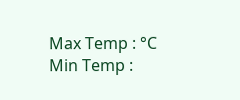Max Temp : °C Min Temp :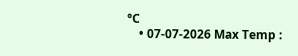°C
    • 07-07-2026 Max Temp :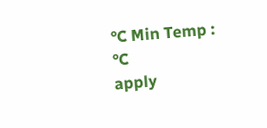°C Min Temp : °C
apply